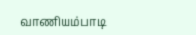வாணியம்பாடி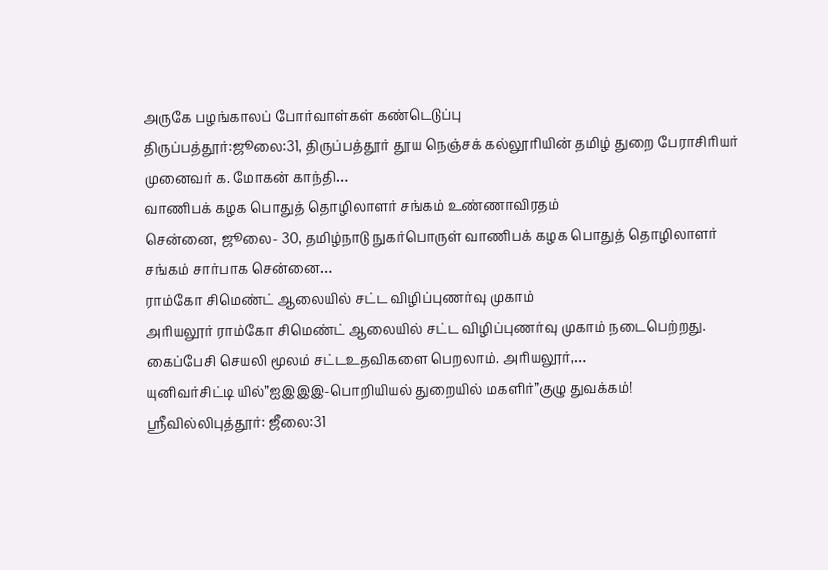அருகே பழங்காலப் போர்வாள்கள் கண்டெடுப்பு
திருப்பத்தூர்:ஜூலை:31, திருப்பத்தூர் தூய நெஞ்சக் கல்லூரியின் தமிழ் துறை பேராசிரியர் முனைவர் க. மோகன் காந்தி…
வாணிபக் கழக பொதுத் தொழிலாளர் சங்கம் உண்ணாவிரதம்
சென்னை, ஜூலை- 30, தமிழ்நாடு நுகர்பொருள் வாணிபக் கழக பொதுத் தொழிலாளர் சங்கம் சார்பாக சென்னை…
ராம்கோ சிமெண்ட் ஆலையில் சட்ட விழிப்புணர்வு முகாம்
அரியலூர் ராம்கோ சிமெண்ட் ஆலையில் சட்ட விழிப்புணர்வு முகாம் நடைபெற்றது. கைப்பேசி செயலி மூலம் சட்டஉதவிகளை பெறலாம். அரியலூர்,…
யுனிவர்சிட்டி யில்”ஐஇஇஇ-பொறியியல் துறையில் மகளிர்”குழு துவக்கம்!
ஸ்ரீவில்லிபுத்தூர்: ஜீலை:31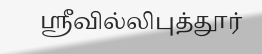ஸ்ரீவில்லிபுத்தூர்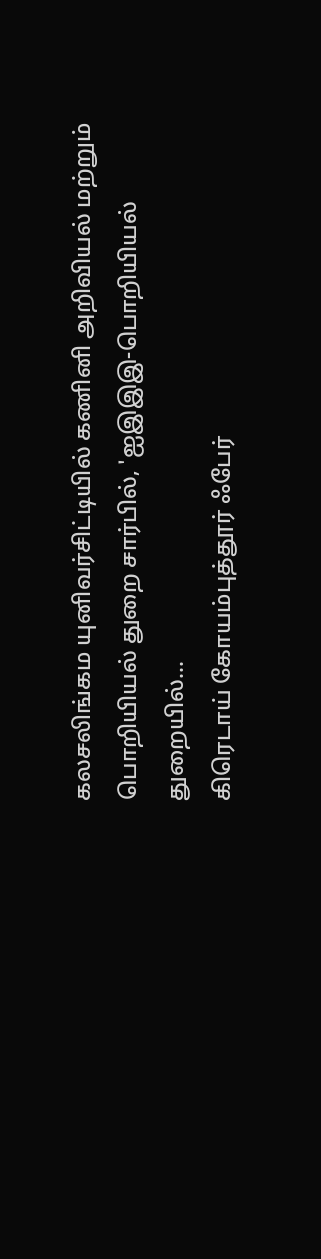கலசலிங்கம யுனிவர்சிட்டியில் கணினி அறிவியல் மற்றும் பொறியியல் துறை சார்பில், 'ஐஇஇஇ-பொறியியல் துறையில்…
கிரெடாய் கோயம்புத்தூர் ஃபேர்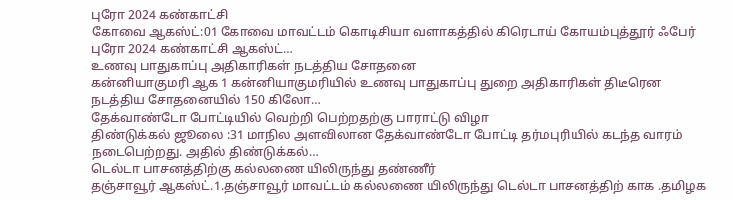புரோ 2024 கண்காட்சி
கோவை ஆகஸ்ட்:01 கோவை மாவட்டம் கொடிசியா வளாகத்தில் கிரெடாய் கோயம்புத்தூர் ஃபேர் புரோ 2024 கண்காட்சி ஆகஸ்ட்…
உணவு பாதுகாப்பு அதிகாரிகள் நடத்திய சோதனை
கன்னியாகுமரி ஆக 1 கன்னியாகுமரியில் உணவு பாதுகாப்பு துறை அதிகாரிகள் திடீரென நடத்திய சோதனையில் 150 கிலோ…
தேக்வாண்டோ போட்டியில் வெற்றி பெற்றதற்கு பாராட்டு விழா
திண்டுக்கல் ஜூலை :31 மாநில அளவிலான தேக்வாண்டோ போட்டி தர்மபுரியில் கடந்த வாரம் நடைபெற்றது. அதில் திண்டுக்கல்…
டெல்டா பாசனத்திற்கு கல்லணை யிலிருந்து தண்ணீர்
தஞ்சாவூர் ஆகஸ்ட்.1.தஞ்சாவூர் மாவட்டம் கல்லணை யிலிருந்து டெல்டா பாசனத்திற் காக .தமிழக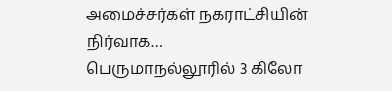அமைச்சர்கள் நகராட்சியின் நிர்வாக…
பெருமாநல்லூரில் 3 கிலோ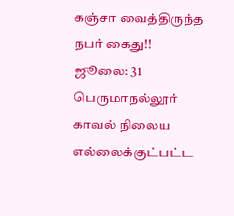கஞ்சா வைத்திருந்த நபர் கைது!!
ஜூலை: 31 பெருமாநல்லூர் காவல் நிலைய எல்லைக்குட்பட்ட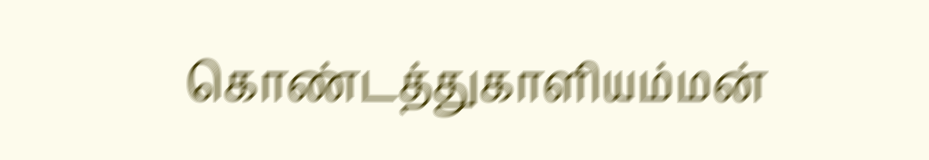கொண்டத்துகாளியம்மன்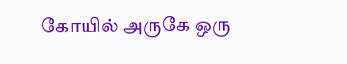கோயில் அருகே ஒரு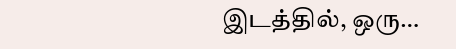இடத்தில், ஒரு…